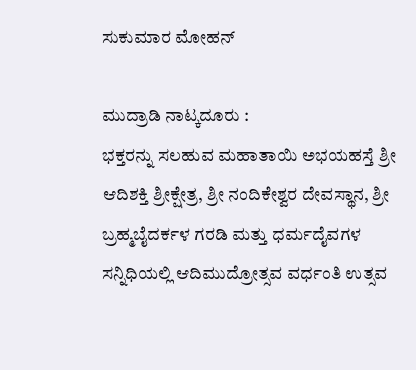ಸುಕುಮಾರ ಮೋಹನ್

ಮುದ್ರಾಡಿ ನಾಟ್ಕದೂರು :
ಭಕ್ತರನ್ನು ಸಲಹುವ ಮಹಾತಾಯಿ ಅಭಯಹಸ್ತೆ ಶ್ರೀ ಆದಿಶಕ್ತಿ ಶ್ರೀಕ್ಷೇತ್ರ, ಶ್ರೀ ನಂದಿಕೇಶ್ವರ ದೇವಸ್ಥಾನ, ಶ್ರೀ ಬ್ರಹ್ಮಬೈದರ್ಕಳ ಗರಡಿ ಮತ್ತು ಧರ್ಮದೈವಗಳ ಸನ್ನಿಧಿಯಲ್ಲಿ ಆದಿಮುದ್ರೋತ್ಸವ ವರ್ಧಂತಿ ಉತ್ಸವ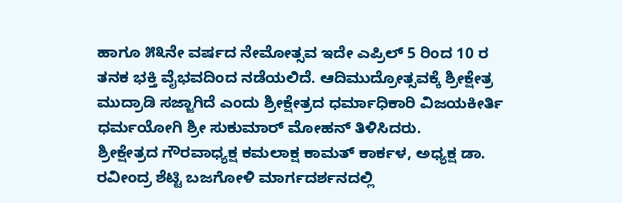ಹಾಗೂ ೫೩ನೇ ವರ್ಷದ ನೇಮೋತ್ಸವ ಇದೇ ಎಪ್ರಿಲ್ 5 ರಿಂದ 10 ರ ತನಕ ಭಕ್ತಿ ವೈಭವದಿಂದ ನಡೆಯಲಿದೆ. ಆದಿಮುದ್ರೋತ್ಸವಕ್ಕೆ ಶ್ರೀಕ್ಷೇತ್ರ ಮುದ್ರಾಡಿ ಸಜ್ಜಾಗಿದೆ ಎಂದು ಶ್ರೀಕ್ಷೇತ್ರದ ಧರ್ಮಾಧಿಕಾರಿ ವಿಜಯಕೀರ್ತಿ ಧರ್ಮಯೋಗಿ ಶ್ರೀ ಸುಕುಮಾರ್ ಮೋಹನ್ ತಿಳಿಸಿದರು.
ಶ್ರೀಕ್ಷೇತ್ರದ ಗೌರವಾಧ್ಯಕ್ಷ ಕಮಲಾಕ್ಷ ಕಾಮತ್ ಕಾರ್ಕಳ, ಅಧ್ಯಕ್ಷ ಡಾ. ರವೀಂದ್ರ ಶೆಟ್ಟಿ ಬಜಗೋಳಿ ಮಾರ್ಗದರ್ಶನದಲ್ಲಿ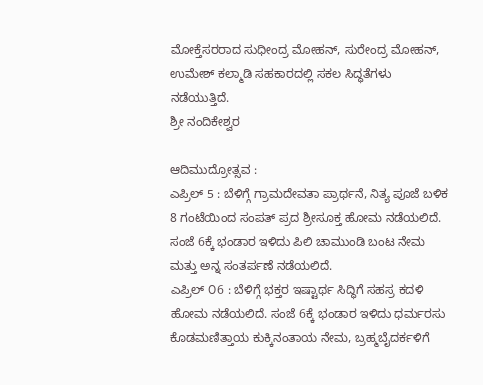ಮೋಕ್ತೆಸರರಾದ ಸುಧೀಂದ್ರ ಮೋಹನ್, ಸುರೇಂದ್ರ ಮೋಹನ್, ಉಮೇಶ್ ಕಲ್ಮಾಡಿ ಸಹಕಾರದಲ್ಲಿ ಸಕಲ ಸಿದ್ಧತೆಗಳು ನಡೆಯುತ್ತಿದೆ.
ಶ್ರೀ ನಂದಿಕೇಶ್ವರ

ಆದಿಮುದ್ರೋತ್ಸವ :
ಎಪ್ರಿಲ್ 5 : ಬೆಳಿಗ್ಗೆ ಗ್ರಾಮದೇವತಾ ಪ್ರಾರ್ಥನೆ, ನಿತ್ಯ ಪೂಜೆ ಬಳಿಕ 8 ಗಂಟೆಯಿಂದ ಸಂಪತ್ ಪ್ರದ ಶ್ರೀಸೂಕ್ತ ಹೋಮ ನಡೆಯಲಿದೆ. ಸಂಜೆ 6ಕ್ಕೆ ಭಂಡಾರ ಇಳಿದು ಪಿಲಿ ಚಾಮುಂಡಿ ಬಂಟ ನೇಮ ಮತ್ತು ಅನ್ನ ಸಂತರ್ಪಣೆ ನಡೆಯಲಿದೆ.
ಎಪ್ರಿಲ್ ೦6 : ಬೆಳಿಗ್ಗೆ ಭಕ್ತರ ಇಷ್ಟಾರ್ಥ ಸಿದ್ಧಿಗೆ ಸಹಸ್ರ ಕದಳಿ ಹೋಮ ನಡೆಯಲಿದೆ. ಸಂಜೆ 6ಕ್ಕೆ ಭಂಡಾರ ಇಳಿದು ಧರ್ಮರಸು ಕೊಡಮಣಿತ್ತಾಯ ಕುಕ್ಕಿನಂತಾಯ ನೇಮ, ಬ್ರಹ್ಮಬೈದರ್ಕಳಿಗೆ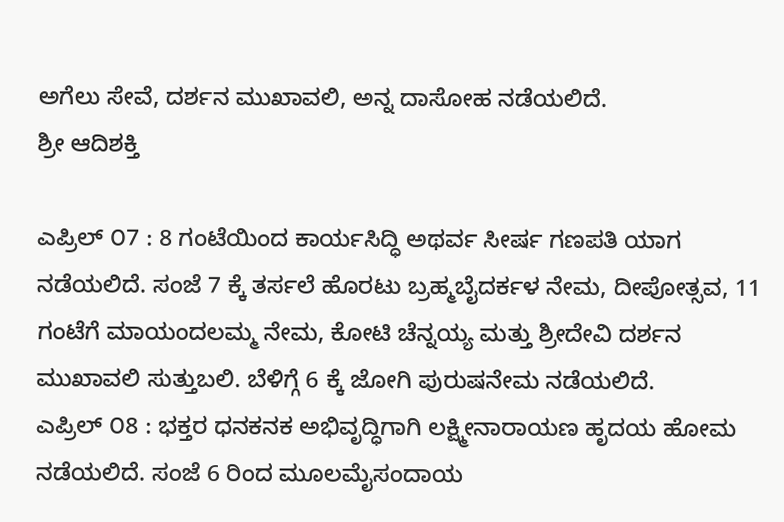ಅಗೆಲು ಸೇವೆ, ದರ್ಶನ ಮುಖಾವಲಿ, ಅನ್ನ ದಾಸೋಹ ನಡೆಯಲಿದೆ.
ಶ್ರೀ ಆದಿಶಕ್ತಿ

ಎಪ್ರಿಲ್ ೦7 : 8 ಗಂಟೆಯಿಂದ ಕಾರ್ಯಸಿದ್ಧಿ ಅಥರ್ವ ಸೀರ್ಷ ಗಣಪತಿ ಯಾಗ ನಡೆಯಲಿದೆ. ಸಂಜೆ 7 ಕ್ಕೆ ತರ್ಸಲೆ ಹೊರಟು ಬ್ರಹ್ಮಬೈದರ್ಕಳ ನೇಮ, ದೀಪೋತ್ಸವ, 11 ಗಂಟೆಗೆ ಮಾಯಂದಲಮ್ಮ ನೇಮ, ಕೋಟಿ ಚೆನ್ನಯ್ಯ ಮತ್ತು ಶ್ರೀದೇವಿ ದರ್ಶನ ಮುಖಾವಲಿ ಸುತ್ತುಬಲಿ. ಬೆಳಿಗ್ಗೆ 6 ಕ್ಕೆ ಜೋಗಿ ಪುರುಷನೇಮ ನಡೆಯಲಿದೆ.
ಎಪ್ರಿಲ್ ೦8 : ಭಕ್ತರ ಧನಕನಕ ಅಭಿವೃದ್ಧಿಗಾಗಿ ಲಕ್ಷ್ಮೀನಾರಾಯಣ ಹೃದಯ ಹೋಮ ನಡೆಯಲಿದೆ. ಸಂಜೆ 6 ರಿಂದ ಮೂಲಮೈಸಂದಾಯ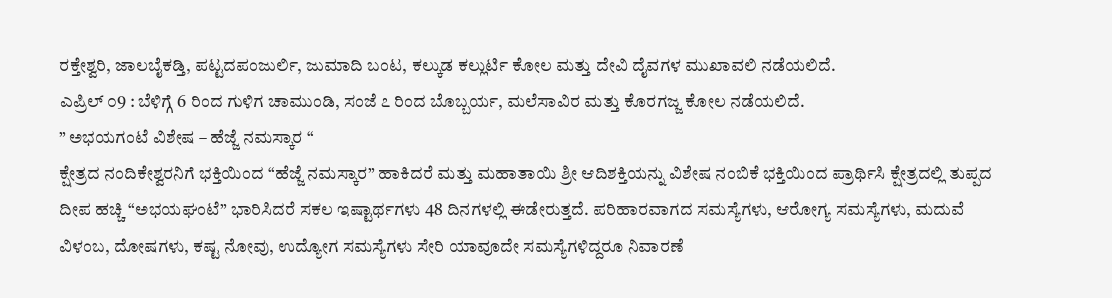ರಕ್ತೇಶ್ವರಿ, ಜಾಲಬೈಕಡ್ತಿ, ಪಟ್ಟದಪಂಜುರ್ಲಿ, ಜುಮಾದಿ ಬಂಟ, ಕಲ್ಕುಡ ಕಲ್ಲುರ್ಟಿ ಕೋಲ ಮತ್ತು ದೇವಿ ದೈವಗಳ ಮುಖಾವಲಿ ನಡೆಯಲಿದೆ.
ಎಪ್ರಿಲ್ ೦9 : ಬೆಳಿಗ್ಗೆ 6 ರಿಂದ ಗುಳಿಗ ಚಾಮುಂಡಿ, ಸಂಜೆ ೭ ರಿಂದ ಬೊಬ್ಬರ್ಯ, ಮಲೆಸಾವಿರ ಮತ್ತು ಕೊರಗಜ್ಜ ಕೋಲ ನಡೆಯಲಿದೆ.
” ಅಭಯಗಂಟೆ ವಿಶೇಷ – ಹೆಜ್ಜೆ ನಮಸ್ಕಾರ “
ಕ್ಷೇತ್ರದ ನಂದಿಕೇಶ್ವರನಿಗೆ ಭಕ್ತಿಯಿಂದ “ಹೆಜ್ಜೆ ನಮಸ್ಕಾರ” ಹಾಕಿದರೆ ಮತ್ತು ಮಹಾತಾಯಿ ಶ್ರೀ ಆದಿಶಕ್ತಿಯನ್ನು ವಿಶೇಷ ನಂಬಿಕೆ ಭಕ್ತಿಯಿಂದ ಪ್ರಾರ್ಥಿಸಿ ಕ್ಷೇತ್ರದಲ್ಲಿ ತುಪ್ಪದ ದೀಪ ಹಚ್ಚಿ “ಅಭಯಘಂಟೆ” ಭಾರಿಸಿದರೆ ಸಕಲ ಇಷ್ಟಾರ್ಥಗಳು 48 ದಿನಗಳಲ್ಲಿ ಈಡೇರುತ್ತದೆ. ಪರಿಹಾರವಾಗದ ಸಮಸ್ಯೆಗಳು, ಆರೋಗ್ಯ ಸಮಸ್ಯೆಗಳು, ಮದುವೆ ವಿಳಂಬ, ದೋಷಗಳು, ಕಷ್ಟ ನೋವು, ಉದ್ಯೋಗ ಸಮಸ್ಯೆಗಳು ಸೇರಿ ಯಾವೂದೇ ಸಮಸ್ಯೆಗಳಿದ್ದರೂ ನಿವಾರಣೆ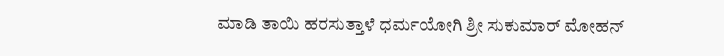ಮಾಡಿ ತಾಯಿ ಹರಸುತ್ತಾಳೆ ಧರ್ಮಯೋಗಿ ಶ್ರೀ ಸುಕುಮಾರ್ ಮೋಹನ್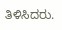ತಿಳಿಸಿದರು.